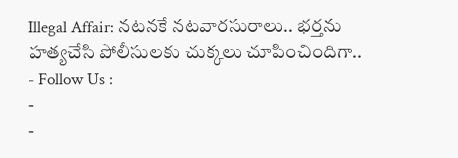Illegal Affair: నటనకే నటవారసురాలు.. భర్తను హత్యచేసి పోలీసులకు చుక్కలు చూపించిందిగా..
- Follow Us :
-
-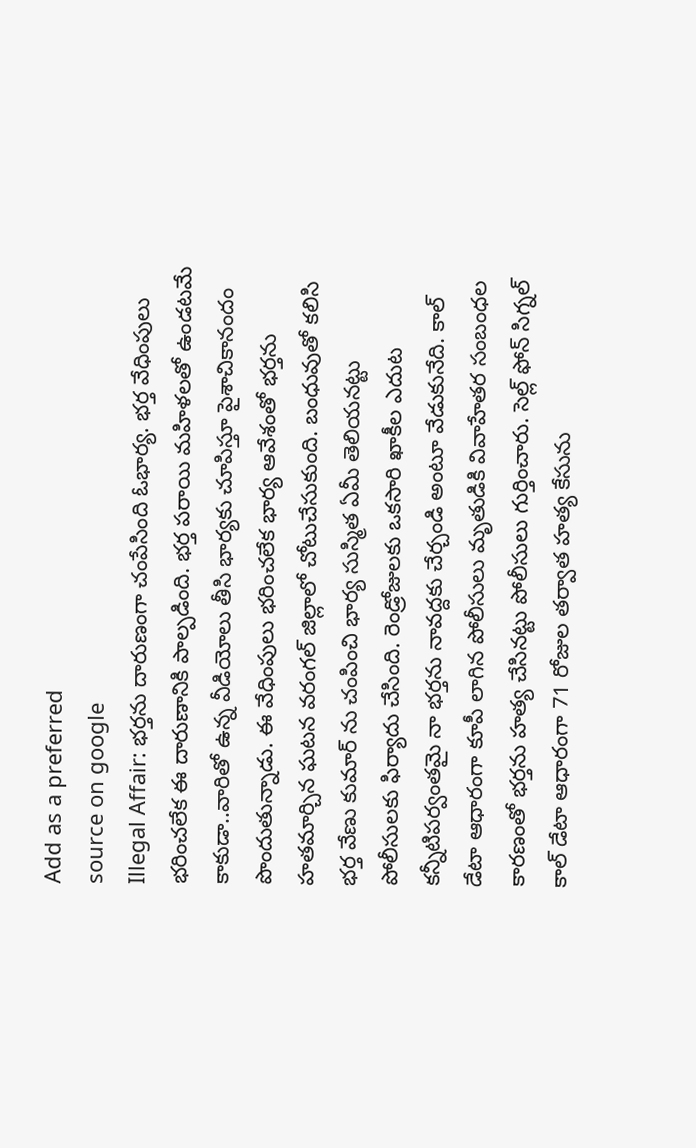Add as a preferred
source on google
Illegal Affair: భర్తను దారుణంగా చంపేసింది ఓభార్య. భర్త వేధింపులు భరించలేక ఈ దారుణానికి పాల్పడింది. భర్త పరాయి మహిళలతో ఉండటమే కాకుడా..వారితో ఉన్న వీడియోలు తీసి భార్యకు చూపిస్తూ పైశాచికానందం పొందుతున్నాడు. ఈ వేధింపులు భరించలేక భార్య ఆవేశంతో భర్తను హతమార్చిన ఘటన వరంగల్ జిల్లాలో చోటుచేసుకుంది. బంధువుతో కలిసి భర్త వేణు కుమార్ ను చంపించి భార్య సుస్మిత ఏమీ తెలియనట్టు పోలీసులకు ఫిర్యాదు చేసింది. రెండ్రోజులకు ఒకసారి ఖాకీల ఎదుట కన్నీటిపర్వంతమై నా భర్తను నావద్దకు చేర్చండి అంటూ వేడుకునేది. కాల్ డేటా ఆధారంగా కూపీ లాగిన పోలీసులు మృతుడికి వివాహేతర సంబంధల కారణంతో భర్తను హత్య చేసినట్టు పోలీసులు గుర్తించారు. సెల్ల్ ఫోన్ సిగ్నల్ కాల్ డేటా ఆధారంగా 71 రోజుల తర్వాత హత్య కేసును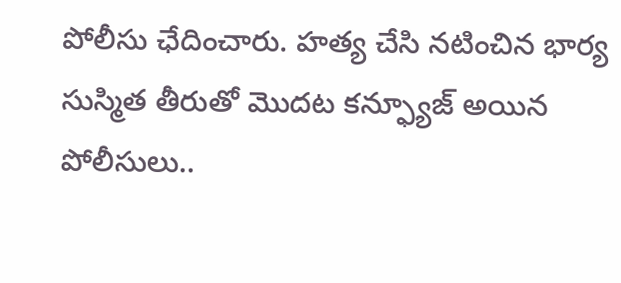పోలీసు ఛేదించారు. హత్య చేసి నటించిన భార్య సుస్మిత తీరుతో మొదట కన్ఫ్యూజ్ అయిన పోలీసులు..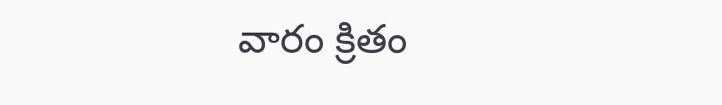వారం క్రితం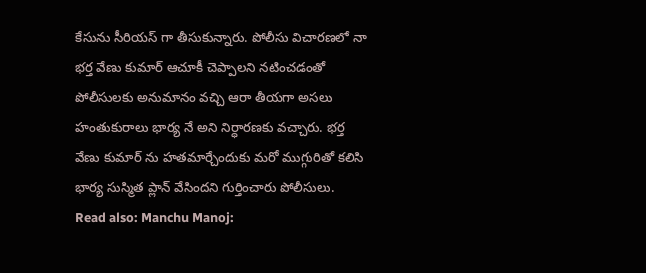కేసును సీరియస్ గా తీసుకున్నారు. పోలీసు విచారణలో నా భర్త వేణు కుమార్ ఆచూకీ చెప్పాలని నటించడంతో పోలీసులకు అనుమానం వచ్చి ఆరా తీయగా అసలు హంతుకురాలు భార్య నే అని నిర్ధారణకు వచ్చారు. భర్త వేణు కుమార్ ను హతమార్చేందుకు మరో ముగ్గురితో కలిసి భార్య సుస్మిత ప్లాన్ వేసిందని గుర్తించారు పోలీసులు.
Read also: Manchu Manoj: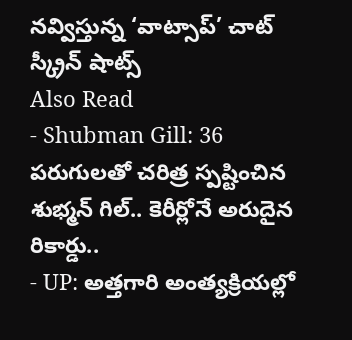నవ్విస్తున్న ‘వాట్సాప్’ చాట్ స్క్రీన్ షాట్స్
Also Read
- Shubman Gill: 36 పరుగులతో చరిత్ర స్పష్టించిన శుభ్మన్ గిల్.. కెరీర్లోనే అరుదైన రికార్డు..
- UP: అత్తగారి అంత్యక్రియల్లో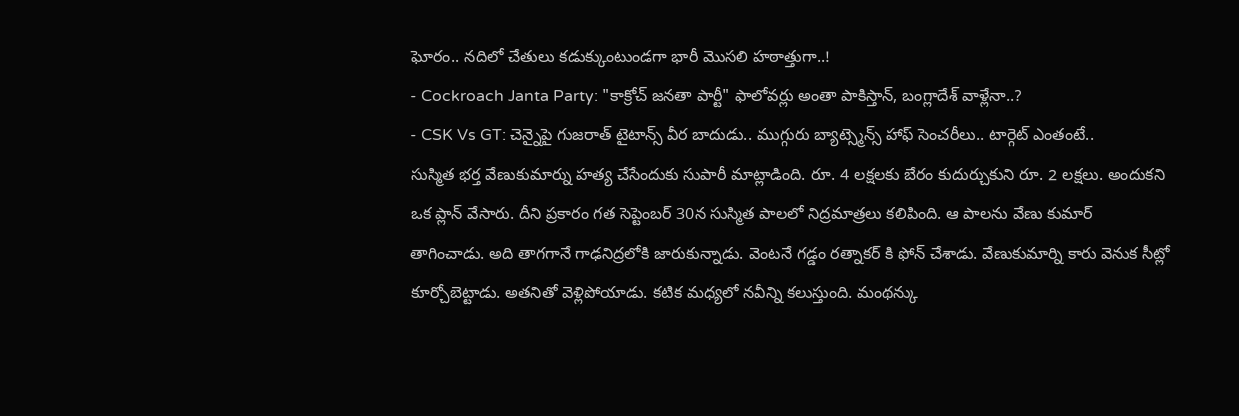ఘోరం.. నదిలో చేతులు కడుక్కుంటుండగా భారీ మొసలి హఠాత్తుగా..!
- Cockroach Janta Party: "కాక్రోచ్ జనతా పార్టీ" ఫాలోవర్లు అంతా పాకిస్తాన్, బంగ్లాదేశ్ వాళ్లేనా..?
- CSK Vs GT: చెన్నైపై గుజరాత్ టైటాన్స్ వీర బాదుడు.. ముగ్గురు బ్యాట్స్మెన్స్ హాఫ్ సెంచరీలు.. టార్గెట్ ఎంతంటే..
సుస్మిత భర్త వేణుకుమార్ను హత్య చేసేందుకు సుపారీ మాట్లాడింది. రూ. 4 లక్షలకు బేరం కుదుర్చుకుని రూ. 2 లక్షలు. అందుకని ఒక ప్లాన్ వేసారు. దీని ప్రకారం గత సెప్టెంబర్ 30న సుస్మిత పాలలో నిద్రమాత్రలు కలిపింది. ఆ పాలను వేణు కుమార్ తాగించాడు. అది తాగగానే గాఢనిద్రలోకి జారుకున్నాడు. వెంటనే గడ్డం రత్నాకర్ కి ఫోన్ చేశాడు. వేణుకుమార్ని కారు వెనుక సీట్లో కూర్చోబెట్టాడు. అతనితో వెళ్లిపోయాడు. కటిక మధ్యలో నవీన్ని కలుస్తుంది. మంథన్కు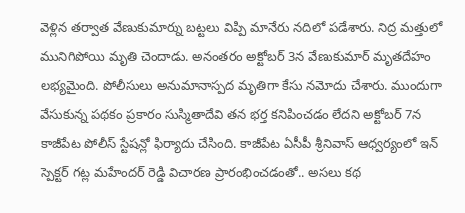వెళ్లిన తర్వాత వేణుకుమార్ను బట్టలు విప్పి మానేరు నదిలో పడేశారు. నిద్ర మత్తులో మునిగిపోయి మృతి చెందాడు. అనంతరం అక్టోబర్ 3న వేణుకుమార్ మృతదేహం లభ్యమైంది. పోలీసులు అనుమానాస్పద మృతిగా కేసు నమోదు చేశారు. ముందుగా వేసుకున్న పథకం ప్రకారం సుస్మితాదేవి తన భర్త కనిపించడం లేదని అక్టోబర్ 7న కాజీపేట పోలీస్ స్టేషన్లో ఫిర్యాదు చేసింది. కాజీపేట ఏసీపీ శ్రీనివాస్ ఆధ్వర్యంలో ఇన్ స్పెక్టర్ గట్ల మహేందర్ రెడ్డి విచారణ ప్రారంభించడంతో.. అసలు కథ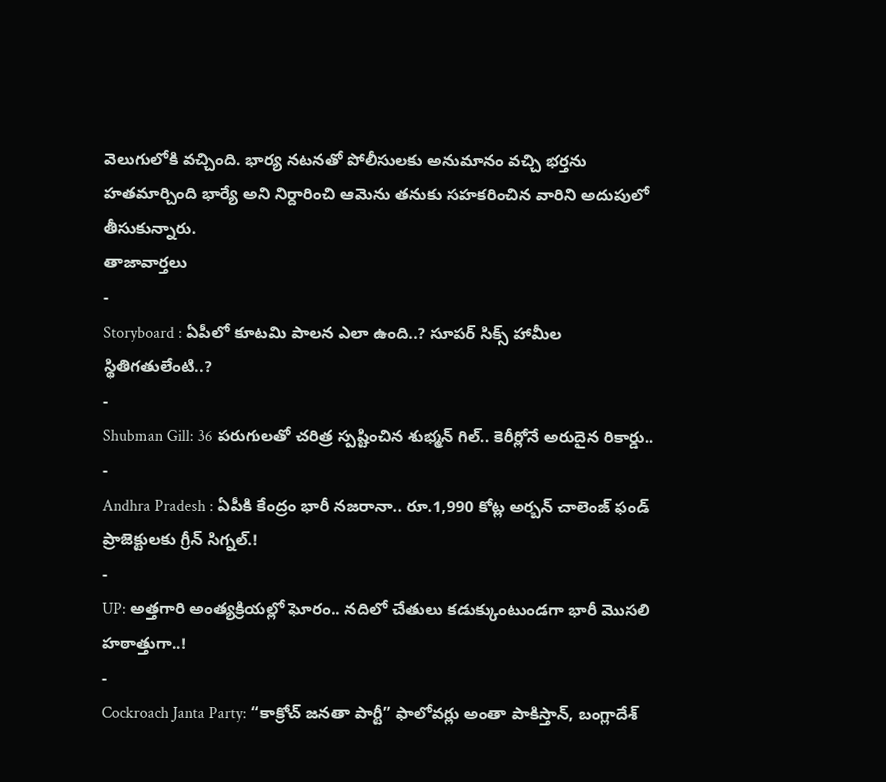వెలుగులోకి వచ్చింది. భార్య నటనతో పోలీసులకు అనుమానం వచ్చి భర్తను హతమార్చింది భార్యే అని నిర్దారించి ఆమెను తనుకు సహకరించిన వారిని అదుపులో తీసుకున్నారు.
తాజావార్తలు
-
Storyboard : ఏపీలో కూటమి పాలన ఎలా ఉంది..? సూపర్ సిక్స్ హామీల స్థితిగతులేంటి..?
-
Shubman Gill: 36 పరుగులతో చరిత్ర స్పష్టించిన శుభ్మన్ గిల్.. కెరీర్లోనే అరుదైన రికార్డు..
-
Andhra Pradesh : ఏపీకి కేంద్రం భారీ నజరానా.. రూ.1,990 కోట్ల అర్బన్ చాలెంజ్ ఫండ్ ప్రాజెక్టులకు గ్రీన్ సిగ్నల్.!
-
UP: అత్తగారి అంత్యక్రియల్లో ఘోరం.. నదిలో చేతులు కడుక్కుంటుండగా భారీ మొసలి హఠాత్తుగా..!
-
Cockroach Janta Party: “కాక్రోచ్ జనతా పార్టీ” ఫాలోవర్లు అంతా పాకిస్తాన్, బంగ్లాదేశ్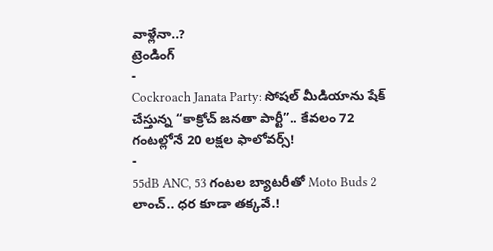వాళ్లేనా..?
ట్రెండింగ్
-
Cockroach Janata Party: సోషల్ మీడియాను షేక్ చేస్తున్న “కాక్రోచ్ జనతా పార్టీ”.. కేవలం 72 గంటల్లోనే 20 లక్షల ఫాలోవర్స్!
-
55dB ANC, 53 గంటల బ్యాటరీతో Moto Buds 2 లాంచ్.. ధర కూడా తక్కవే.!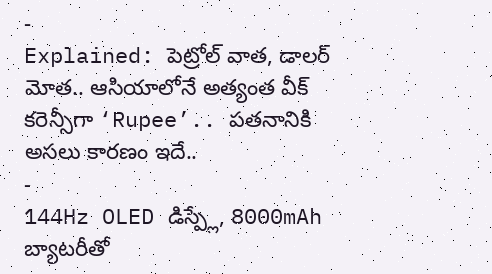-
Explained: పెట్రోల్ వాత, డాలర్ మోత.. ఆసియాలోనే అత్యంత వీక్ కరెన్సీగా ‘Rupee’.. పతనానికి అసలు కారణం ఇదే..
-
144Hz OLED డిస్ప్లే, 8000mAh బ్యాటరీతో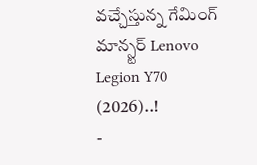వచ్చేస్తున్న గేమింగ్ మాన్స్టర్ Lenovo Legion Y70 (2026)..!
-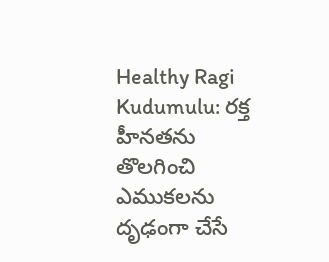Healthy Ragi Kudumulu: రక్త హీనతను తొలగించి ఎముకలను దృఢంగా చేసే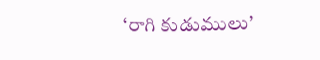‘రాగి కుడుములు’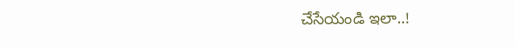చేసేయండి ఇలా..!